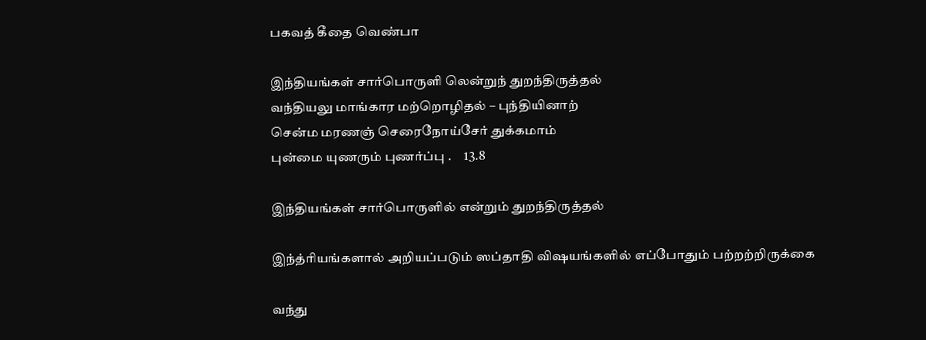பகவத் கீதை வெண்பா

இந்தியங்கள் சார்பொருளி லென்றுந் துறந்திருத்தல்
வந்தியலு மாங்கார மற்றொழிதல் – புந்தியினாற்
சென்ம மரணஞ் செரைநோய்சேர் துக்கமாம்
புன்மை யுணரும் புணர்ப்பு .     13.8

இந்தியங்கள் சார்பொருளில் என்றும் துறந்திருத்தல்

இந்த்ரியங்களால் அறியப்படும் ஸப்தாதி விஷயங்களில் எப்போதும் பற்றற்றிருக்கை

வந்து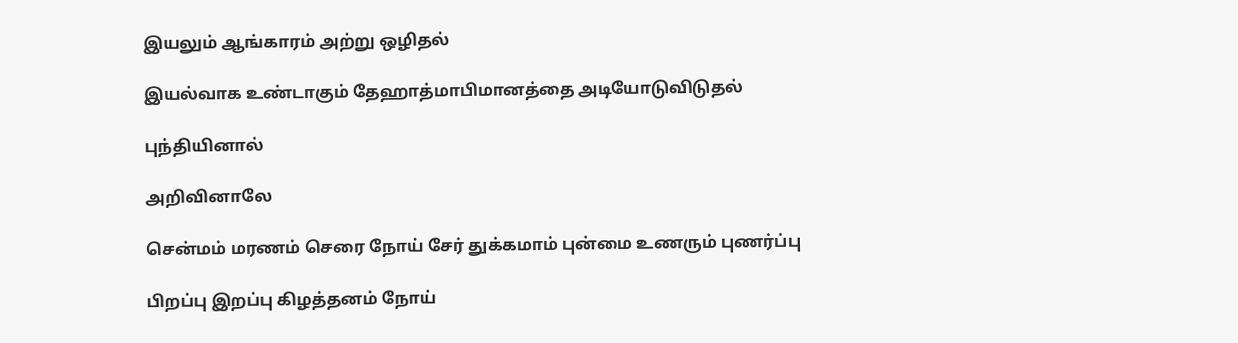இயலும் ஆங்காரம் அற்று ஒழிதல்

இயல்வாக உண்டாகும் தேஹாத்மாபிமானத்தை அடியோடுவிடுதல்

புந்தியினால்

அறிவினாலே

சென்மம் மரணம் செரை நோய் சேர் துக்கமாம் புன்மை உணரும் புணர்ப்பு

பிறப்பு இறப்பு கிழத்தனம் நோய்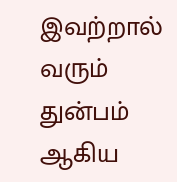இவற்றால் வரும் துன்பம் ஆகிய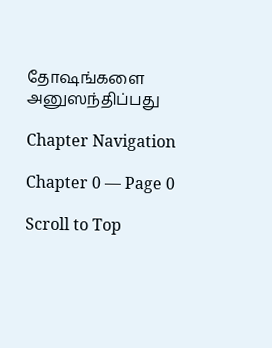தோஷங்களை அனுஸந்திப்பது

Chapter Navigation

Chapter 0 — Page 0

Scroll to Top